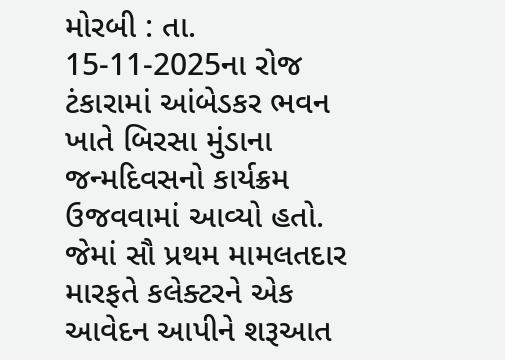મોરબી : તા. 15-11-2025ના રોજ ટંકારામાં આંબેડકર ભવન ખાતે બિરસા મુંડાના જન્મદિવસનો કાર્યક્રમ ઉજવવામાં આવ્યો હતો. જેમાં સૌ પ્રથમ મામલતદાર મારફતે કલેક્ટરને એક આવેદન આપીને શરૂઆત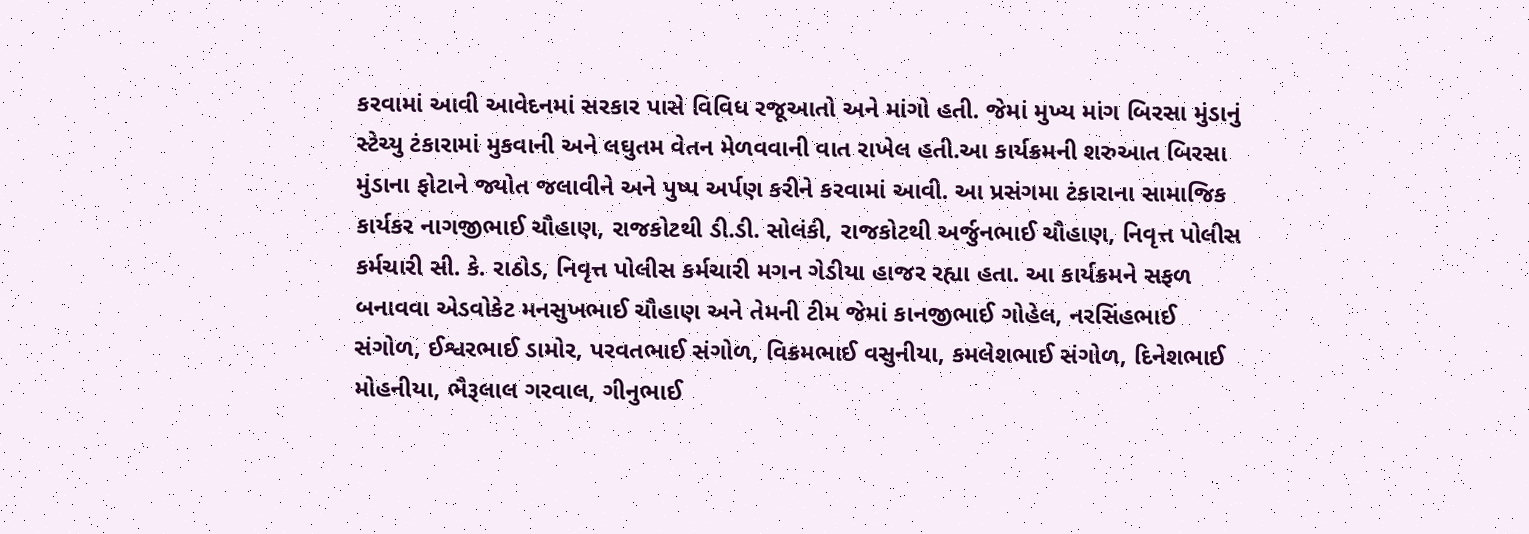કરવામાં આવી આવેદનમાં સરકાર પાસે વિવિધ રજૂઆતો અને માંગો હતી. જેમાં મુખ્ય માંગ બિરસા મુંડાનું સ્ટેચ્યુ ટંકારામાં મુકવાની અને લઘુતમ વેતન મેળવવાની વાત રાખેલ હતી.આ કાર્યક્રમની શરુઆત બિરસા મુંડાના ફોટાને જ્યોત જલાવીને અને પુષ્પ અર્પણ કરીને કરવામાં આવી. આ પ્રસંગમા ટંકારાના સામાજિક કાર્યકર નાગજીભાઈ ચૌહાણ, રાજકોટથી ડી.ડી. સોલંકી, રાજકોટથી અર્જુનભાઈ ચૌહાણ, નિવૃત્ત પોલીસ કર્મચારી સી. કે. રાઠોડ, નિવૃત્ત પોલીસ કર્મચારી મગન ગેડીયા હાજર રહ્યા હતા. આ કાર્યક્રમને સફળ બનાવવા એડવોકેટ મનસુખભાઈ ચૌહાણ અને તેમની ટીમ જેમાં કાનજીભાઈ ગોહેલ, નરસિંહભાઈ સંગોળ, ઈશ્વરભાઈ ડામોર, પરવતભાઈ સંગોળ, વિક્રમભાઈ વસુનીયા, કમલેશભાઈ સંગોળ, દિનેશભાઈ મોહનીયા, ભૈરૂલાલ ગરવાલ, ગીનુભાઈ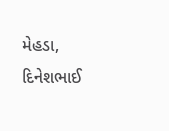મેહડા, દિનેશભાઈ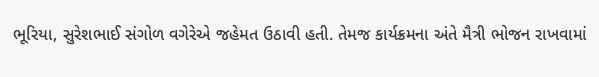ભૂરિયા, સુરેશભાઈ સંગોળ વગેરેએ જહેમત ઉઠાવી હતી. તેમજ કાર્યક્રમના અંતે મૈત્રી ભોજન રાખવામાં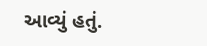આવ્યું હતું.